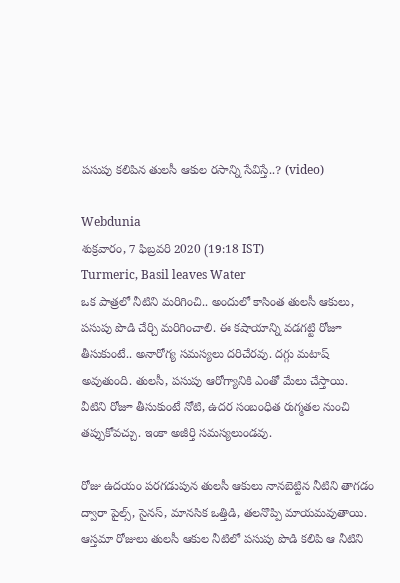పసుపు కలిపిన తులసీ ఆకుల రసాన్ని సేవిస్తే..? (video)

Webdunia
శుక్రవారం, 7 ఫిబ్రవరి 2020 (19:18 IST)
Turmeric, Basil leaves Water
ఒక పాత్రలో నీటిని మరిగించి.. అందులో కాసింత తులసీ ఆకులు, పసుపు పొడి చేర్చి మరిగించాలి. ఈ కషాయాన్ని వడగట్టి రోజూ తీసుకుంటే.. అనారోగ్య సమస్యలు దరిచేరవు. దగ్గు మటాష్ అవుతుంది. తులసీ, పసుపు ఆరోగ్యానికి ఎంతో మేలు చేస్తాయి. వీటిని రోజూ తీసుకుంటే నోటి, ఉదర సంబంధిత రుగ్మతల నుంచి తప్పుకోవచ్చు. ఇంకా అజీర్తి సమస్యలుండవు.

రోజు ఉదయం పరగడుపున తులసీ ఆకులు నానబెట్టిన నీటిని తాగడం ద్వారా పైల్స్, సైనస్, మానసిక ఒత్తిడి, తలనొప్పి మాయమవుతాయి. ఆస్తమా రోజులు తులసీ ఆకుల నీటిలో పసుపు పొడి కలిపి ఆ నీటిని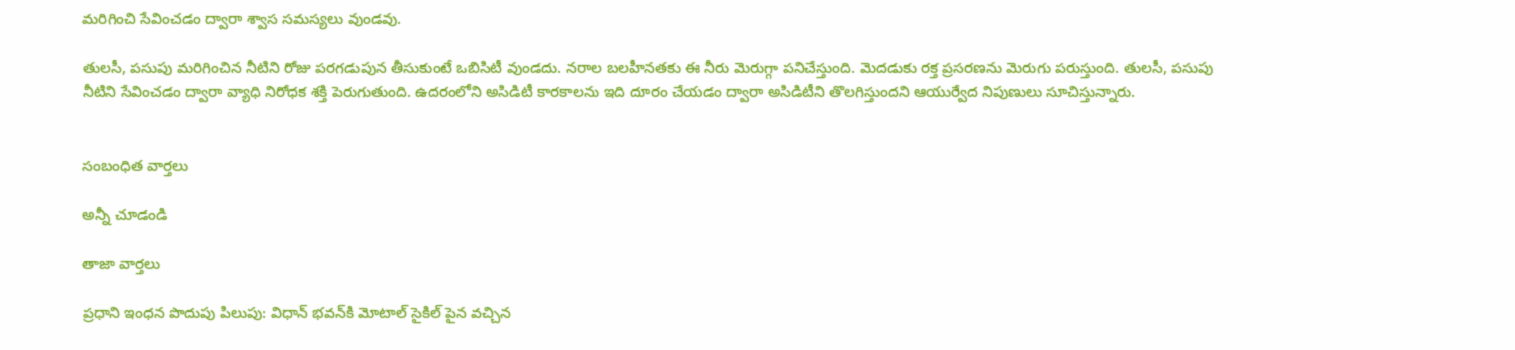మరిగించి సేవించడం ద్వారా శ్వాస సమస్యలు వుండవు.

తులసీ, పసుపు మరిగించిన నీటిని రోజు పరగడుపున తీసుకుంటే ఒబిసిటీ వుండదు. నరాల బలహీనతకు ఈ నీరు మెరుగ్గా పనిచేస్తుంది. మెదడుకు రక్త ప్రసరణను మెరుగు పరుస్తుంది. తులసీ, పసుపు నీటిని సేవించడం ద్వారా వ్యాధి నిరోధక శక్తి పెరుగుతుంది. ఉదరంలోని అసిడిటీ కారకాలను ఇది దూరం చేయడం ద్వారా అసిడిటీని తొలగిస్తుందని ఆయుర్వేద నిపుణులు సూచిస్తున్నారు.


సంబంధిత వార్తలు

అన్నీ చూడండి

తాజా వార్తలు

ప్రధాని ఇంధన పొదుపు పిలుపు: విధాన్ భవన్‌కి మోటాల్ సైకిల్ పైన వచ్చిన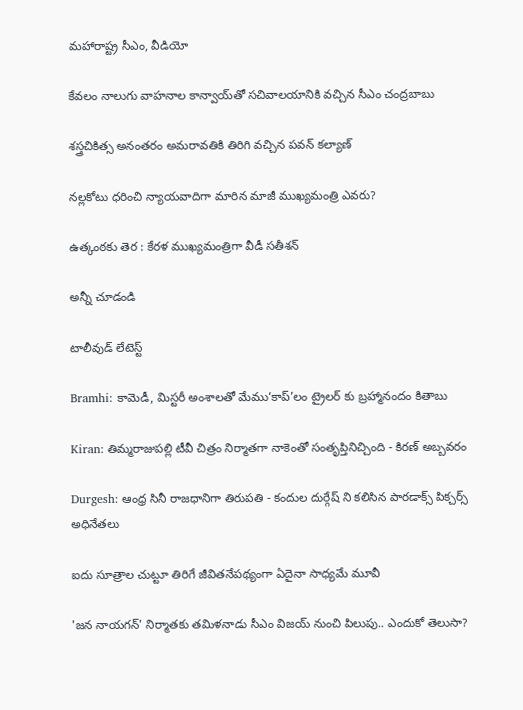మహారాష్ట్ర సీఎం, వీడియో

కేవలం నాలుగు వాహనాల కాన్వాయ్‌తో సచివాలయానికి వచ్చిన సీఎం చంద్రబాబు

శస్త్రచికిత్స అనంతరం అమరావతికి తిరిగి వచ్చిన పవన్ కల్యాణ్

నల్లకోటు ధరించి న్యాయవాదిగా మారిన మాజీ ముఖ్యమంత్రి ఎవరు?

ఉత్కంఠకు తెర : కేరళ ముఖ్యమంత్రిగా వీడీ సతీశన్

అన్నీ చూడండి

టాలీవుడ్ లేటెస్ట్

Bramhi: కామెడీ, మిస్టరీ అంశాల‌తో మేము‘కాప్’లం ట్రైల‌ర్‌ కు బ్రహ్మానందం కితాబు

Kiran: తిమ్మరాజుపల్లి టీవీ చిత్రం నిర్మాతగా నాకెంతో సంతృప్తినిచ్చింది - కిరణ్ అబ్బవరం

Durgesh: ఆంధ్ర సినీ రాజధానిగా తిరుపతి - కందుల దుర్గేష్‌ ని కలిసిన పారడాక్స్ పిక్చర్స్ అధినేతలు

ఐదు సూత్రాల చుట్టూ తిరిగే జీవితనేపథ్యంగా ఏదైనా సాధ్యమే మూవీ

'జన నాయగన్' నిర్మాతకు తమిళనాడు సీఎం విజయ్ నుంచి పిలుపు.. ఎందుకో తెలుసా?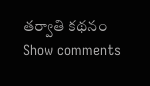తర్వాతి కథనం
Show comments